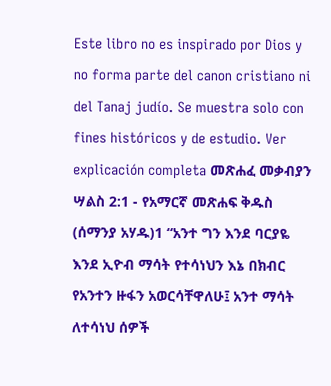Este libro no es inspirado por Dios y no forma parte del canon cristiano ni del Tanaj judío. Se muestra solo con fines históricos y de estudio. Ver explicación completa መጽሐፈ መቃብያን ሣልስ 2:1 - የአማርኛ መጽሐፍ ቅዱስ (ሰማንያ አሃዱ)1 “አንተ ግን እንደ ባርያዬ እንደ ኢዮብ ማሳት የተሳነህን እኔ በክብር የአንተን ዙፋን አወርሳቸዋለሁ፤ አንተ ማሳት ለተሳነህ ሰዎች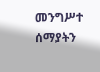መንግሥተ ሰማያትን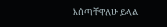እሰጣቸዋለሁ ይላል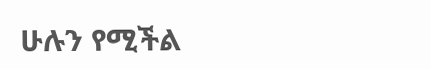ሁሉን የሚችል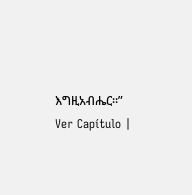እግዚአብሔር።” Ver Capítulo |